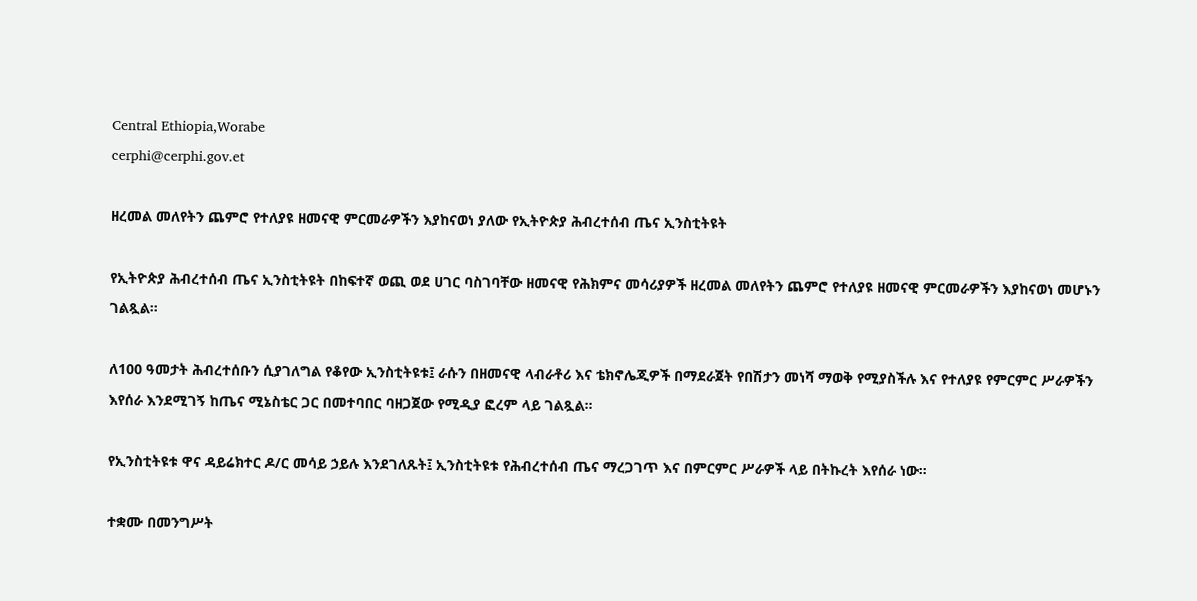Central Ethiopia,Worabe
cerphi@cerphi.gov.et

ዘረመል መለየትን ጨምሮ የተለያዩ ዘመናዊ ምርመራዎችን እያከናወነ ያለው የኢትዮጵያ ሕብረተሰብ ጤና ኢንስቲትዩት

የኢትዮጵያ ሕብረተሰብ ጤና ኢንስቲትዩት በከፍተኛ ወጪ ወደ ሀገር ባስገባቸው ዘመናዊ የሕክምና መሳሪያዎች ዘረመል መለየትን ጨምሮ የተለያዩ ዘመናዊ ምርመራዎችን እያከናወነ መሆኑን ገልጿል፡፡

ለ100 ዓመታት ሕብረተሰቡን ሲያገለግል የቆየው ኢንስቲትዩቱ፤ ራሱን በዘመናዊ ላብራቶሪ እና ቴክኖሌጂዎች በማደራጀት የበሽታን መነሻ ማወቅ የሚያስችሉ እና የተለያዩ የምርምር ሥራዎችን እየሰራ እንደሚገኝ ከጤና ሚኔስቴር ጋር በመተባበር ባዘጋጀው የሚዲያ ፎረም ላይ ገልጿል፡፡

የኢንስቲትዩቱ ዋና ዳይሬክተር ዶ/ር መሳይ ኃይሉ እንደገለጹት፤ ኢንስቲትዩቱ የሕብረተሰብ ጤና ማረጋገጥ እና በምርምር ሥራዎች ላይ በትኩረት እየሰራ ነው።

ተቋሙ በመንግሥት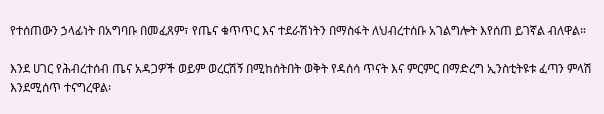የተሰጠውን ኃላፊነት በአግባቡ በመፈጸም፣ የጤና ቁጥጥር እና ተደራሽነትን በማስፋት ለህብረተሰቡ አገልግሎት እየሰጠ ይገኛል ብለዋል።

እንደ ሀገር የሕብረተሰብ ጤና አዳጋዎች ወይም ወረርሽኝ በሚከሰትበት ወቅት የዳሰሳ ጥናት እና ምርምር በማድረግ ኢንስቲትዩቱ ፈጣን ምላሽ እንደሚሰጥ ተናግረዋል፡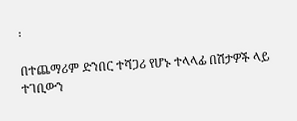፡

በተጨማሪም ድንበር ተሻጋሪ የሆኑ ተላላፊ በሽታዎች ላይ ተገቢውን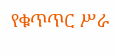የቁጥጥር ሥራ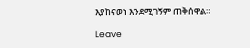እያከናወነ እንደሚገኝም ጠቅሰዋል።

Leave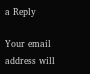a Reply

Your email address will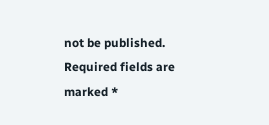not be published. Required fields are marked *